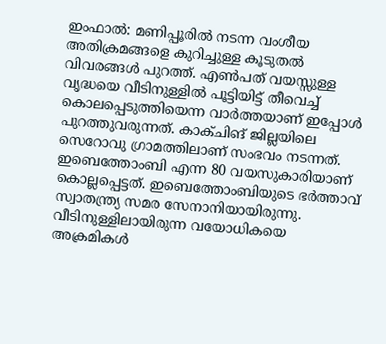ഇംഫാൽ: മണിപ്പൂരിൽ നടന്ന വംശീയ അതിക്രമങ്ങളെ കുറിച്ചുള്ള കൂടുതൽ വിവരങ്ങൾ പുറത്ത്. എൺപത് വയസ്സുള്ള വൃദ്ധയെ വീടിനുള്ളിൽ പൂട്ടിയിട്ട് തീവെച്ച് കൊലപ്പെടുത്തിയെന്ന വാർത്തയാണ് ഇപ്പോൾ പുറത്തുവരുന്നത്. കാക്ചിങ് ജില്ലയിലെ സെറോവു ഗ്രാമത്തിലാണ് സംഭവം നടന്നത്. ഇബെത്തോംബി എന്ന 80 വയസുകാരിയാണ് കൊല്ലപ്പെട്ടത്. ഇബെത്തോംബിയുടെ ഭർത്താവ് സ്വാതന്ത്ര്യ സമര സേനാനിയായിരുന്നു.
വീടിനുള്ളിലായിരുന്ന വയോധികയെ അക്രമികൾ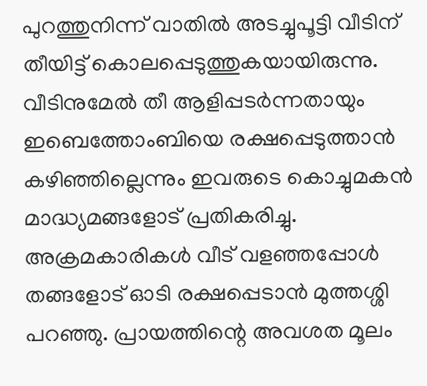പുറത്തുനിന്ന് വാതിൽ അടച്ചുപൂട്ടി വീടിന് തീയിട്ട് കൊലപ്പെടുത്തുകയായിരുന്നു. വീടിനുമേൽ തീ ആളിപ്പടർന്നതായും ഇബെത്തോംബിയെ രക്ഷപ്പെടുത്താൻ കഴിഞ്ഞില്ലെന്നും ഇവരുടെ കൊച്ചുമകൻ മാദ്ധ്യമങ്ങളോട് പ്രതികരിച്ചു.
അക്രമകാരികൾ വീട് വളഞ്ഞപ്പോൾ തങ്ങളോട് ഓടി രക്ഷപ്പെടാൻ മുത്തശ്ശി പറഞ്ഞു. പ്രായത്തിന്റെ അവശത മൂലം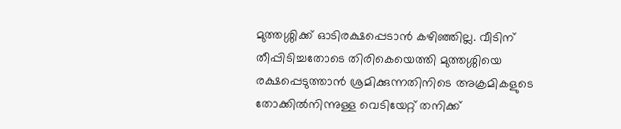മുത്തശ്ശിക്ക് ഓടിരക്ഷപ്പെടാൻ കഴിഞ്ഞില്ല. വീടിന് തീപ്പിടിച്ചതോടെ തിരികെയെത്തി മുത്തശ്ശിയെ രക്ഷപ്പെടുത്താൻ ശ്രമിക്കുന്നതിനിടെ അക്രമികളുടെ തോക്കിൽനിന്നുള്ള വെടിയേറ്റ് തനിക്ക്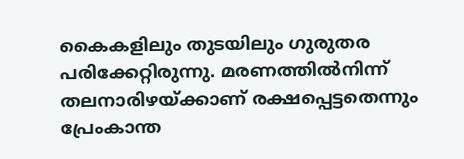കൈകളിലും തുടയിലും ഗുരുതര പരിക്കേറ്റിരുന്നു. മരണത്തിൽനിന്ന് തലനാരിഴയ്ക്കാണ് രക്ഷപ്പെട്ടതെന്നും പ്രേംകാന്ത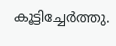കൂട്ടിച്ചേർത്തു.